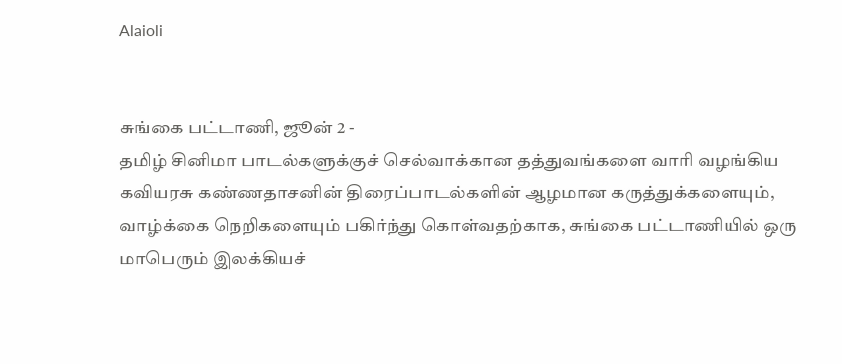Alaioli


சுங்கை பட்டாணி, ஜூன் 2 -
தமிழ் சினிமா பாடல்களுக்குச் செல்வாக்கான தத்துவங்களை வாரி வழங்கிய கவியரசு கண்ணதாசனின் திரைப்பாடல்களின் ஆழமான கருத்துக்களையும், வாழ்க்கை நெறிகளையும் பகிர்ந்து கொள்வதற்காக, சுங்கை பட்டாணியில் ஒரு மாபெரும் இலக்கியச்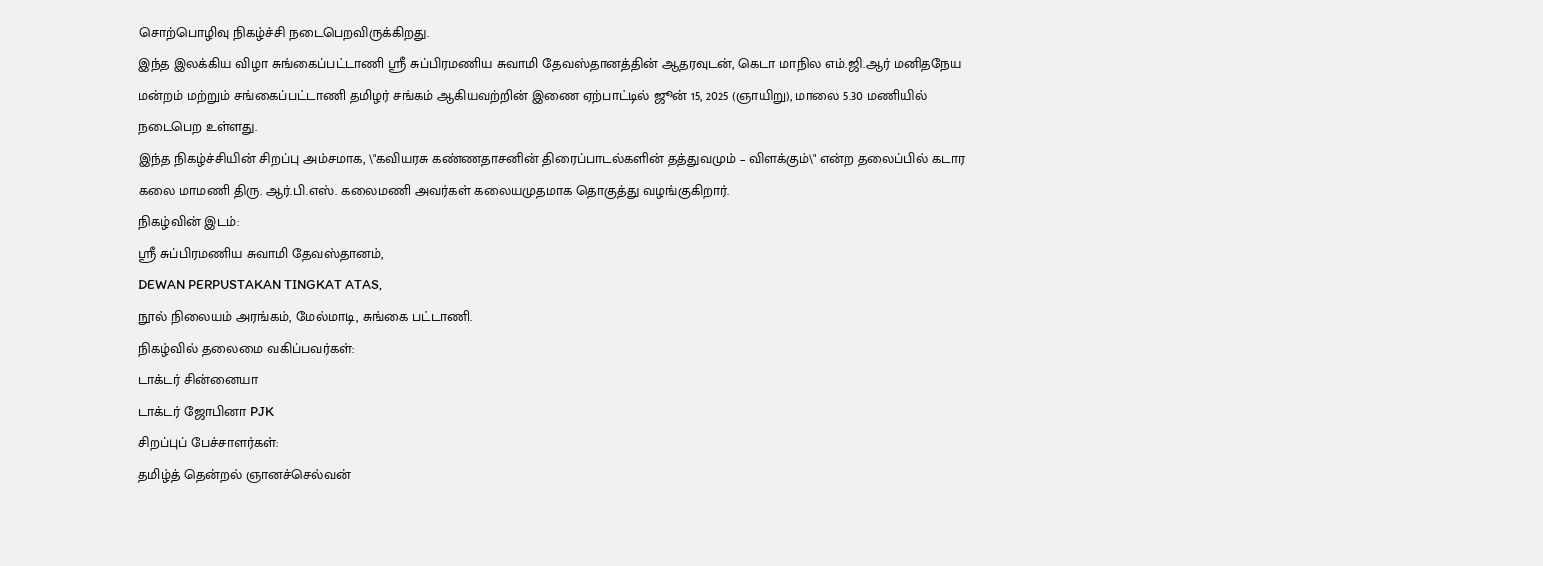சொற்பொழிவு நிகழ்ச்சி நடைபெறவிருக்கிறது.
இந்த இலக்கிய விழா சுங்கைப்பட்டாணி ஸ்ரீ சுப்பிரமணிய சுவாமி தேவஸ்தானத்தின் ஆதரவுடன், கெடா மாநில எம்.ஜி.ஆர் மனிதநேய மன்றம் மற்றும் சங்கைப்பட்டாணி தமிழர் சங்கம் ஆகியவற்றின் இணை ஏற்பாட்டில் ஜூன் 15, 2025 (ஞாயிறு), மாலை 5.30 மணியில் நடைபெற உள்ளது.
இந்த நிகழ்ச்சியின் சிறப்பு அம்சமாக, \"கவியரசு கண்ணதாசனின் திரைப்பாடல்களின் தத்துவமும் – விளக்கும்\" என்ற தலைப்பில் கடார கலை மாமணி திரு. ஆர்.பி.எஸ். கலைமணி அவர்கள் கலையமுதமாக தொகுத்து வழங்குகிறார்.
நிகழ்வின் இடம்:
ஸ்ரீ சுப்பிரமணிய சுவாமி தேவஸ்தானம்,
DEWAN PERPUSTAKAN TINGKAT ATAS,
நூல் நிலையம் அரங்கம், மேல்மாடி, சுங்கை பட்டாணி.
நிகழ்வில் தலைமை வகிப்பவர்கள்:
டாக்டர் சின்னையா
டாக்டர் ஜோபினா PJK
சிறப்புப் பேச்சாளர்கள்:
தமிழ்த் தென்றல் ஞானச்செல்வன்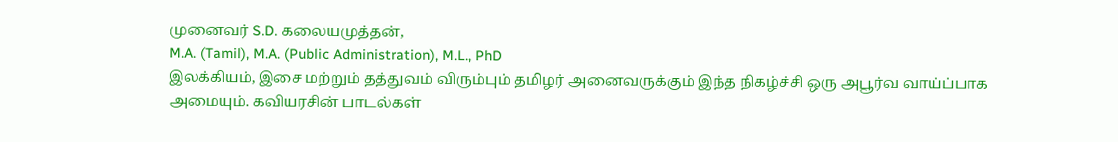முனைவர் S.D. கலையமுத்தன்,
M.A. (Tamil), M.A. (Public Administration), M.L., PhD
இலக்கியம், இசை மற்றும் தத்துவம் விரும்பும் தமிழர் அனைவருக்கும் இந்த நிகழ்ச்சி ஒரு அபூர்வ வாய்ப்பாக அமையும். கவியரசின் பாடல்கள்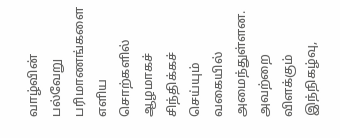வாழ்வின் பல்வேறு பரிமாணங்களை எளிய சொற்களில் ஆழமாகச் சிந்திக்கச் செய்யும் வகையில் அமைந்துள்ளன. அவற்றை விளக்கும் இந்நிகழ்வு,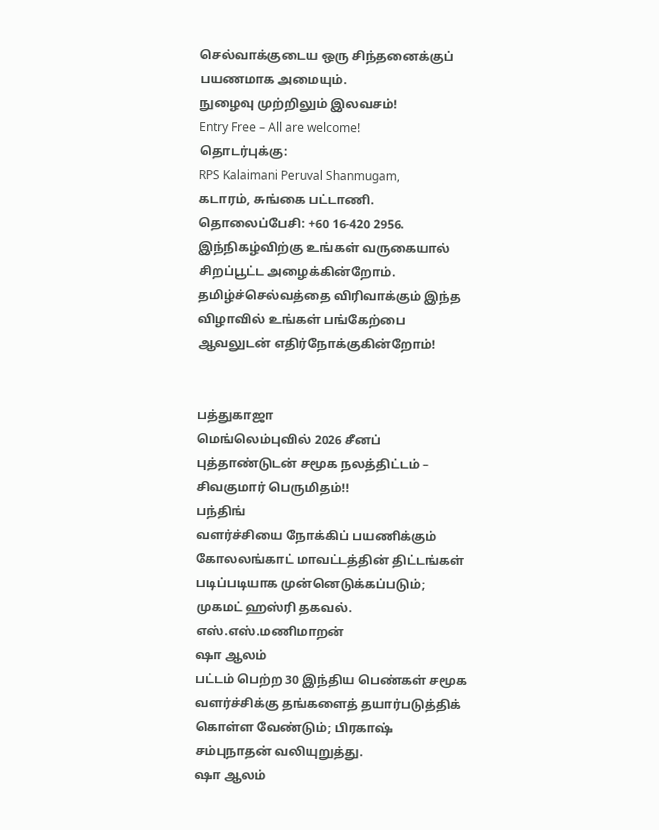செல்வாக்குடைய ஒரு சிந்தனைக்குப் பயணமாக அமையும்.
நுழைவு முற்றிலும் இலவசம்!
Entry Free – All are welcome!
தொடர்புக்கு:
RPS Kalaimani Peruval Shanmugam,
கடாரம், சுங்கை பட்டாணி.
தொலைப்பேசி: +60 16-420 2956.
இந்நிகழ்விற்கு உங்கள் வருகையால் சிறப்பூட்ட அழைக்கின்றோம்.
தமிழ்ச்செல்வத்தை விரிவாக்கும் இந்த விழாவில் உங்கள் பங்கேற்பை ஆவலுடன் எதிர்நோக்குகின்றோம்!


பத்துகாஜா
மெங்லெம்புவில் 2026 சீனப் புத்தாண்டுடன் சமூக நலத்திட்டம் – சிவகுமார் பெருமிதம்!!
பந்திங்
வளர்ச்சியை நோக்கிப் பயணிக்கும் கோலலங்காட் மாவட்டத்தின் திட்டங்கள் படிப்படியாக முன்னெடுக்கப்படும்; முகமட் ஹஸ்ரி தகவல். எஸ்.எஸ்.மணிமாறன்
ஷா ஆலம்
பட்டம் பெற்ற 30 இந்திய பெண்கள் சமூக வளர்ச்சிக்கு தங்களைத் தயார்படுத்திக் கொள்ள வேண்டும்; பிரகாஷ் சம்புநாதன் வலியுறுத்து.
ஷா ஆலம்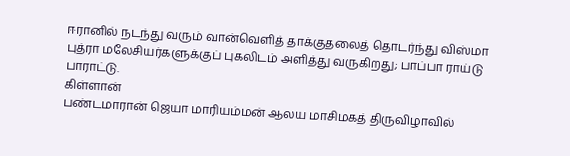ஈரானில் நடந்து வரும் வான்வெளித் தாக்குதலைத் தொடர்ந்து விஸ்மா புத்ரா மலேசியர்களுக்குப் புகலிடம் அளித்து வருகிறது; பாப்பா ராய்டு பாராட்டு.
கிள்ளான்
பண்டமாரான் ஜெயா மாரியம்மன் ஆலய மாசிமகத் திருவிழாவில்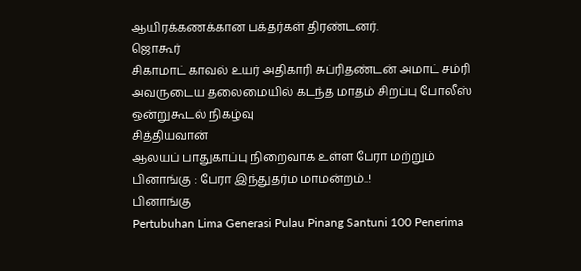ஆயிரக்கணக்கான பக்தர்கள் திரண்டனர்.
ஜொகூர்
சிகாமாட் காவல் உயர் அதிகாரி சுப்ரிதண்டன் அமாட் சம்ரி அவருடைய தலைமையில் கடந்த மாதம் சிறப்பு போலீஸ் ஒன்றுகூடல் நிகழ்வு
சித்தியவான்
ஆலயப் பாதுகாப்பு நிறைவாக உள்ள பேரா மற்றும் பினாங்கு : பேரா இந்துதர்ம மாமன்றம்..!
பினாங்கு
Pertubuhan Lima Generasi Pulau Pinang Santuni 100 Penerima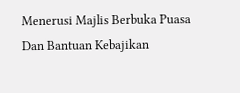Menerusi Majlis Berbuka Puasa Dan Bantuan Kebajikan